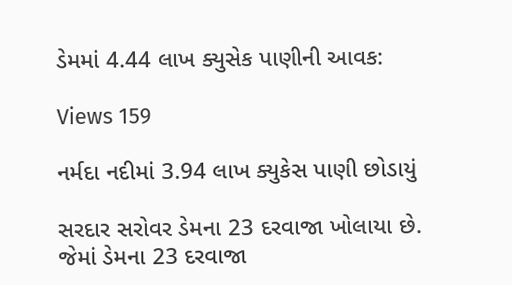ડેમમાં 4.44 લાખ ક્યુસેક પાણીની આવક:

Views 159

નર્મદા નદીમાં 3.94 લાખ ક્યુકેસ પાણી છોડાયું

સરદાર સરોવર ડેમના 23 દરવાજા ખોલાયા છે. જેમાં ડેમના 23 દરવાજા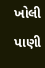ખોલી પાણી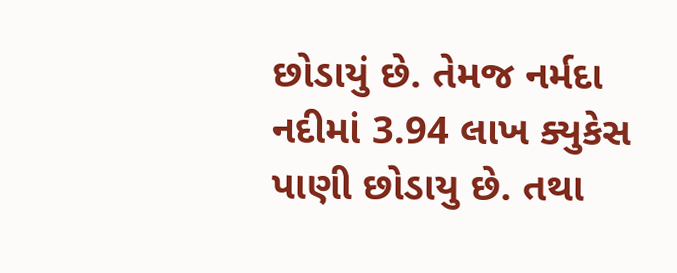છોડાયું છે. તેમજ નર્મદા નદીમાં 3.94 લાખ ક્યુકેસ પાણી છોડાયુ છે. તથા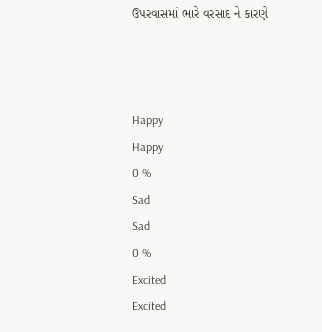ઉપરવાસમાં ભારે વરસાદ ને કારણે



Happy
Happy
0 %
Sad
Sad
0 %
Excited
Excited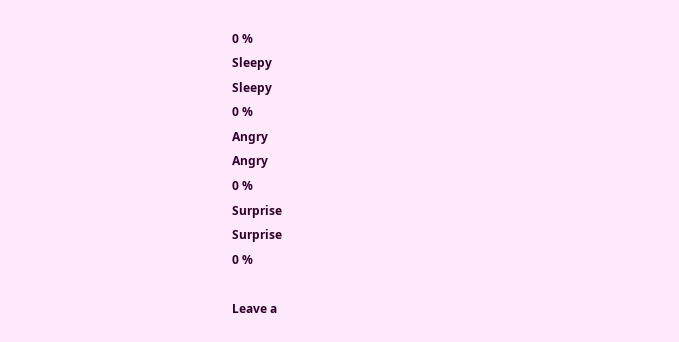0 %
Sleepy
Sleepy
0 %
Angry
Angry
0 %
Surprise
Surprise
0 %

Leave a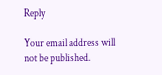Reply

Your email address will not be published.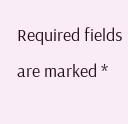Required fields are marked *